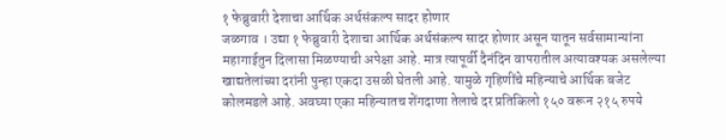१ फेब्रुवारी देशाचा आर्थिक अर्थसंकल्प सादर होणार
जळगाव । उद्या १ फेब्रुवारी देशाचा आर्थिक अर्थसंकल्प सादर होणार असून यातून सर्वसामान्यांना महागाईतुन दिलासा मिळण्याची अपेक्षा आहे. मात्र त्यापूर्वी दैनंदिन वापरातील अत्यावश्यक असलेल्या खाद्यतेलांच्या दरांनी पुन्हा एकदा उसळी घेतली आहे. यामुळे गृहिणींचे महिन्याचे आर्थिक बजेट कोलमडले आहे. अवघ्या एका महिन्यातच शेंगदाणा तेलाचे दर प्रतिकिलो १५० वरून २१५ रुपये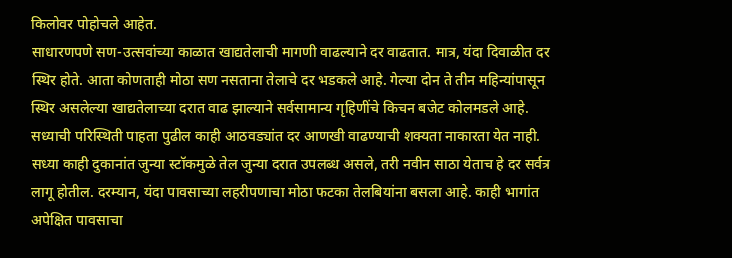किलोवर पोहोचले आहेत.
साधारणपणे सण-उत्सवांच्या काळात खाद्यतेलाची मागणी वाढल्याने दर वाढतात. मात्र, यंदा दिवाळीत दर स्थिर होते. आता कोणताही मोठा सण नसताना तेलाचे दर भडकले आहे. गेल्या दोन ते तीन महिन्यांपासून स्थिर असलेल्या खाद्यतेलाच्या दरात वाढ झाल्याने सर्वसामान्य गृहिणींचे किचन बजेट कोलमडले आहे. सध्याची परिस्थिती पाहता पुढील काही आठवड्यांत दर आणखी वाढण्याची शक्यता नाकारता येत नाही.
सध्या काही दुकानांत जुन्या स्टॉकमुळे तेल जुन्या दरात उपलब्ध असले, तरी नवीन साठा येताच हे दर सर्वत्र लागू होतील. दरम्यान, यंदा पावसाच्या लहरीपणाचा मोठा फटका तेलबियांना बसला आहे. काही भागांत अपेक्षित पावसाचा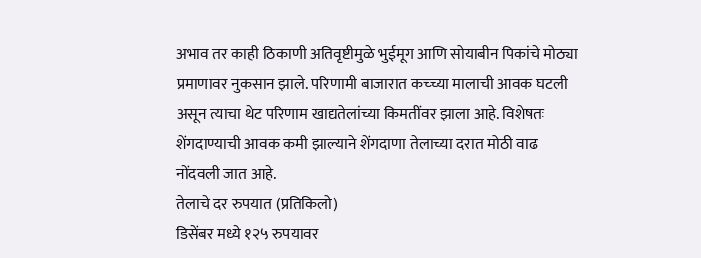अभाव तर काही ठिकाणी अतिवृष्टीमुळे भुईमूग आणि सोयाबीन पिकांचे मोठ्या प्रमाणावर नुकसान झाले. परिणामी बाजारात कच्च्या मालाची आवक घटली असून त्याचा थेट परिणाम खाद्यतेलांच्या किमतींवर झाला आहे. विशेषतः शेंगदाण्याची आवक कमी झाल्याने शेंगदाणा तेलाच्या दरात मोठी वाढ नोंदवली जात आहे.
तेलाचे दर रुपयात (प्रतिकिलो)
डिसेंबर मध्ये १२५ रुपयावर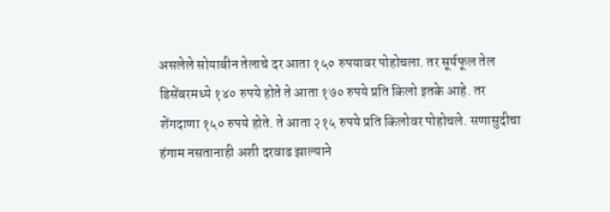असलेले सोयाबीन तेलाचे दर आता १५० रुपयावर पोहोचला. तर सूर्यफूल तेल डिसेंबरमध्ये १४० रुपये होते ते आता १७० रुपये प्रति किलो इतके आहे. तर शेंगदाणा १५० रुपये होते. ते आता २१५ रुपये प्रति किलोवर पोहोचले. सणासुदीचा हंगाम नसतानाही अशी दरवाढ झाल्याने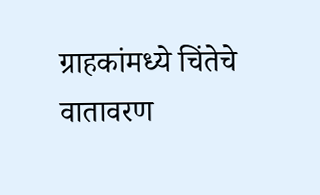ग्राहकांमध्ये चिंतेचे वातावरण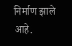निर्माण झाले आहे.